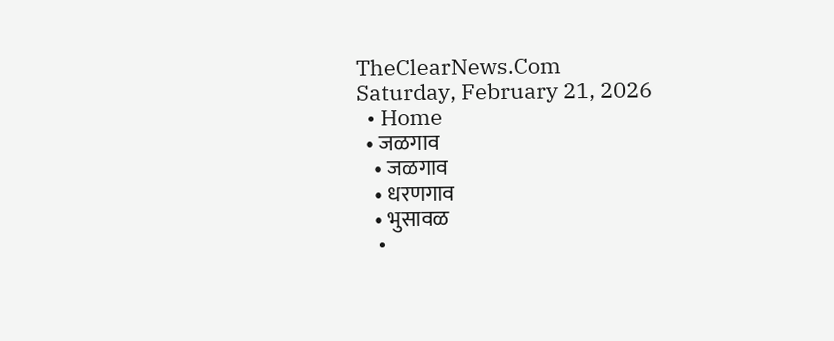TheClearNews.Com
Saturday, February 21, 2026
  • Home
  • जळगाव
    • जळगाव
    • धरणगाव
    • भुसावळ
    •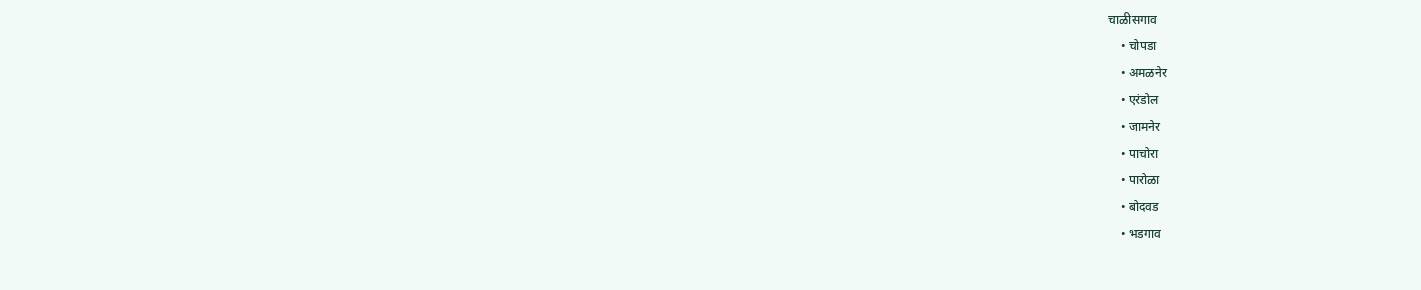चाळीसगाव
    • चोपडा
    • अमळनेर
    • एरंडोल
    • जामनेर
    • पाचोरा
    • पारोळा
    • बोदवड
    • भडगाव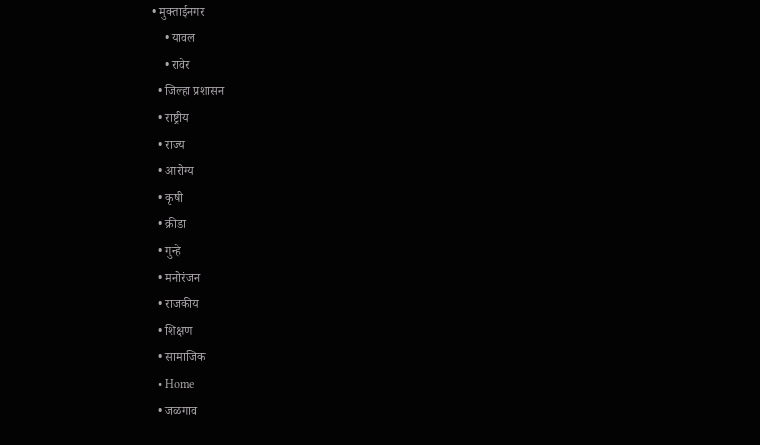• मुक्ताईनगर
    • यावल
    • रावेर
  • जिल्हा प्रशासन
  • राष्ट्रीय
  • राज्य
  • आरोग्य
  • कृषी
  • क्रीडा
  • गुन्हे
  • मनोरंजन
  • राजकीय
  • शिक्षण
  • सामाजिक
  • Home
  • जळगाव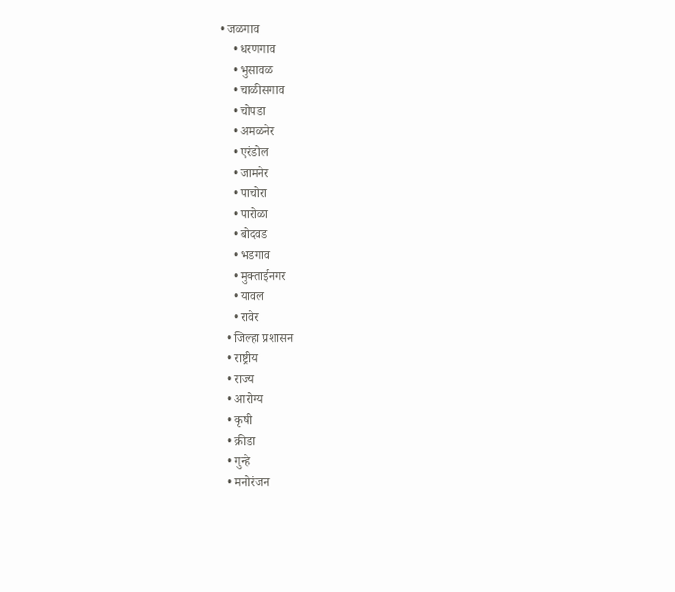• जळगाव
    • धरणगाव
    • भुसावळ
    • चाळीसगाव
    • चोपडा
    • अमळनेर
    • एरंडोल
    • जामनेर
    • पाचोरा
    • पारोळा
    • बोदवड
    • भडगाव
    • मुक्ताईनगर
    • यावल
    • रावेर
  • जिल्हा प्रशासन
  • राष्ट्रीय
  • राज्य
  • आरोग्य
  • कृषी
  • क्रीडा
  • गुन्हे
  • मनोरंजन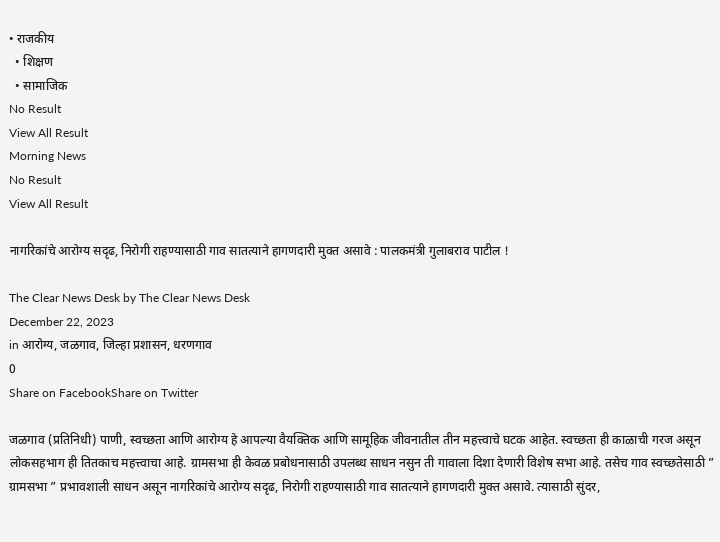• राजकीय
  • शिक्षण
  • सामाजिक
No Result
View All Result
Morning News
No Result
View All Result

नागरिकांचे आरोग्य सदृढ, निरोगी राहण्यासाठी गाव सातत्याने हागणदारी मुक्त असावे : पालकमंत्री गुलाबराव पाटील !

The Clear News Desk by The Clear News Desk
December 22, 2023
in आरोग्य, जळगाव, जिल्हा प्रशासन, धरणगाव
0
Share on FacebookShare on Twitter

जळगाव (प्रतिनिधी) पाणी, स्वच्छता आणि आरोग्य हे आपल्या वैयक्तिक आणि सामूहिक जीवनातील तीन महत्त्वाचे घटक आहेत. स्वच्छता ही काळाची गरज असून लोकसहभाग ही तितकाच महत्त्वाचा आहे. ग्रामसभा ही केवळ प्रबोधनासाठी उपलब्ध साधन नसुन ती गावाला दिशा देणारी विशेष सभा आहे. तसेच गाव स्वच्छतेसाठी ” ग्रामसभा ” प्रभावशाली साधन असून नागरिकांचे आरोग्य सदृढ, निरोगी राहण्यासाठी गाव सातत्याने हागणदारी मुक्त असावे. त्यासाठी सुंदर,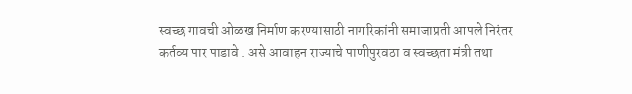स्वच्छ गावची ओळख निर्माण करण्यासाठी नागरिकांनी समाजाप्रती आपले निरंतर कर्तव्य पार पाडावे . असे आवाहन राज्याचे पाणीपुरवठा व स्वच्छता मंत्री तथा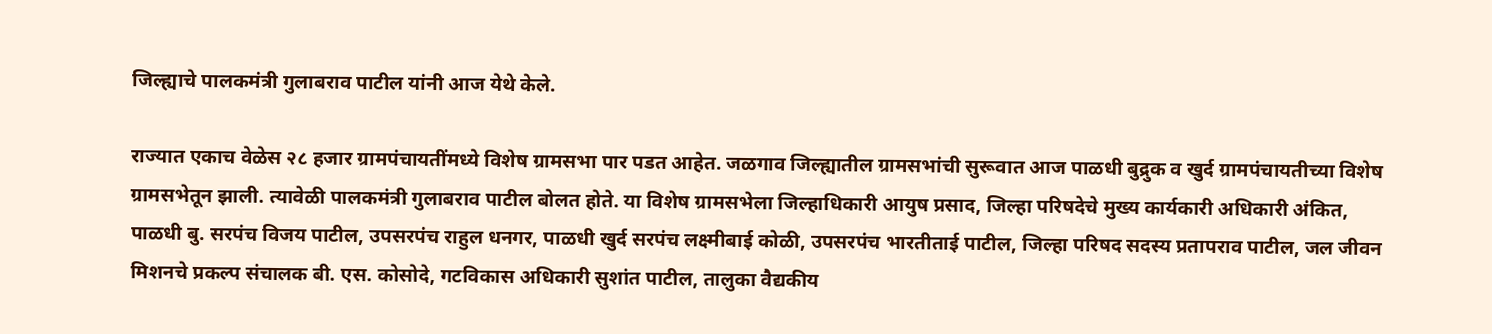जिल्ह्याचे पालकमंत्री गुलाबराव पाटील यांनी आज येथे केले.

राज्यात एकाच वेळेस २८ हजार ग्रामपंचायतींमध्ये विशेष ग्रामसभा पार पडत आहेत. जळगाव जिल्ह्यातील ग्रामसभांची सुरूवात आज पाळधी बुद्रुक व खुर्द ग्रामपंचायतीच्या विशेष ग्रामसभेतून झाली. त्यावेळी पालकमंत्री गुलाबराव पाटील बोलत होते. या विशेष ग्रामसभेला जिल्हाधिकारी आयुष प्रसाद, जिल्हा परिषदेचे मुख्य कार्यकारी अधिकारी अंकित, पाळधी बु. सरपंच विजय पाटील, उपसरपंच राहुल धनगर, पाळधी खुर्द सरपंच लक्ष्मीबाई कोळी, उपसरपंच भारतीताई पाटील, जिल्हा परिषद सदस्य प्रतापराव पाटील, जल जीवन मिशनचे प्रकल्प संचालक बी. एस. कोसोदे, गटविकास अधिकारी सुशांत पाटील, तालुका वैद्यकीय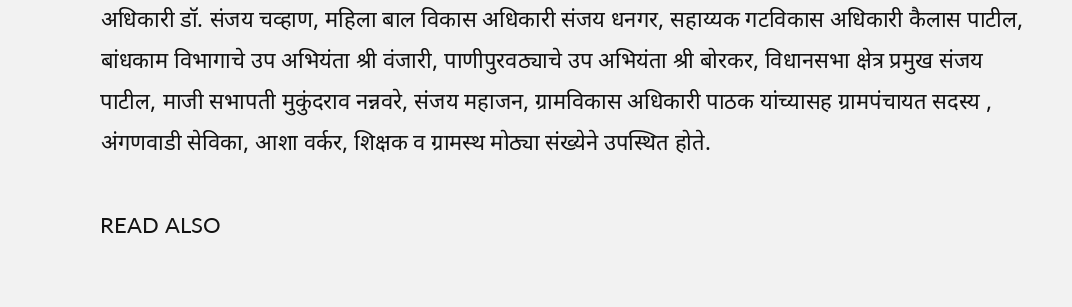अधिकारी डॉ. संजय चव्हाण, महिला बाल विकास अधिकारी संजय धनगर, सहाय्यक गटविकास अधिकारी कैलास पाटील, बांधकाम विभागाचे उप अभियंता श्री वंजारी, पाणीपुरवठ्याचे उप अभियंता श्री बोरकर, विधानसभा क्षेत्र प्रमुख संजय पाटील, माजी सभापती मुकुंदराव नन्नवरे, संजय महाजन, ग्रामविकास अधिकारी पाठक यांच्यासह ग्रामपंचायत सदस्य , अंगणवाडी सेविका, आशा वर्कर, शिक्षक व ग्रामस्थ मोठ्या संख्येने उपस्थित होते.

READ ALSO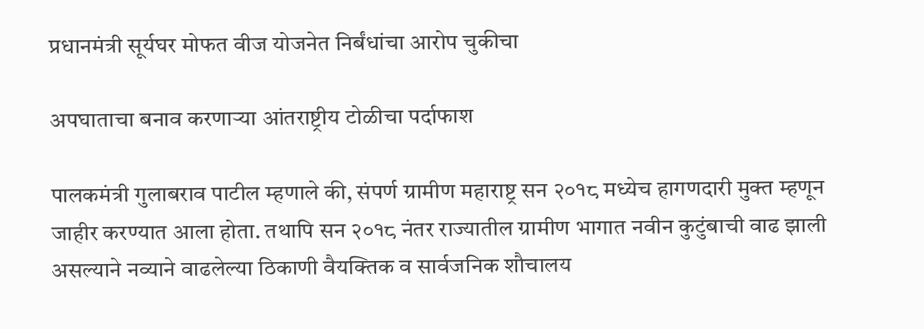प्रधानमंत्री सूर्यघर मोफत वीज योजनेत निर्बंधांचा आरोप चुकीचा

अपघाताचा बनाव करणाऱ्या आंतराष्ट्रीय टोळीचा पर्दाफाश

पालकमंत्री गुलाबराव पाटील म्हणाले की, संपर्ण ग्रामीण महाराष्ट्र सन २०१८ मध्येच हागणदारी मुक्त म्हणून जाहीर करण्यात आला होता. तथापि सन २०१८ नंतर राज्यातील ग्रामीण भागात नवीन कुटुंबाची वाढ झाली असल्याने नव्याने वाढलेल्या ठिकाणी वैयक्तिक व सार्वजनिक शौचालय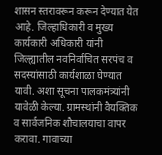शासन स्तरावरून करून देण्यात येत आहे. जिल्हाधिकारी व मुख्य कार्यकारी अधिकारी यांनी जिल्ह्यातील नवनिर्वाचित सरपंच व सदस्यांसाठी कार्यशाळा घेण्यात यावी. अशा सूचना पालकमंत्र्यांनी यावेळी केल्या. ग्रामस्थांनी वैयक्तिक व सार्वजनिक शौचालयाचा वापर करावा. गावाच्या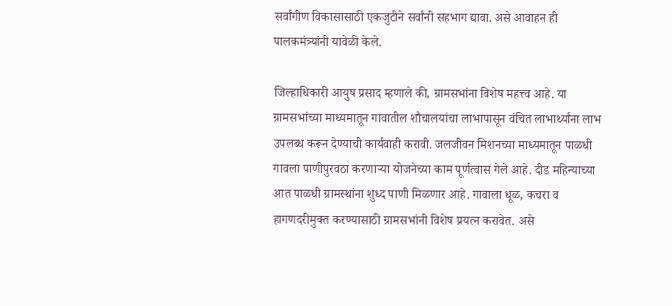सर्वांगीण विकासासाठी एकजुटीने सर्वांनी सहभाग द्यावा. असे आवाहन ही पालकमंत्र्यांनी यावेळी केले.

जिल्हाधिकारी आयुष प्रसाद म्हणाले की, ग्रामसभांना विशेष महत्त्व आहे. या ग्रामसभांच्या माध्यमातून गावातील शौचालयांचा लाभापासून वंचित लाभार्थ्यांना लाभ उपलब्ध करून देण्याची कार्यवाही करावी. जलजीवन मिशनच्या माध्यमातून पाळधी गावला पाणीपुरवठा करणाऱ्या योजनेच्या काम पूर्णत्वास गेले आहे. दीड महिन्याच्या आत पाळधी ग्रामस्थांना शुध्द पाणी मिळणार आहे. गावाला धूळ, कचरा व हागणदरीमुक्त करण्यासाठी ग्रामसभांनी विशेष प्रयत्न करावेत. असे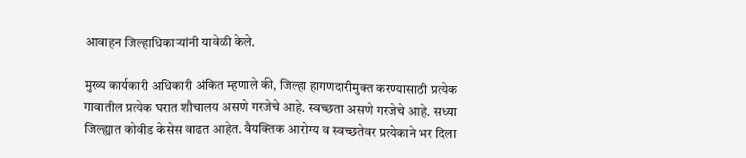आवाहन जिल्हाधिकाऱ्यांनी यावेळी केले.

मुख्य कार्यकारी अधिकारी अंकित म्हणाले की, जिल्हा हागणदारीमुक्त करण्यासाठी प्रत्येक गावातील प्रत्येक घरात शौचालय असणे गरजेचे आहे. स्वच्छता असणे गरजेचे आहे. सध्या जिल्ह्यात कोवीड केसेस वाढत आहेत. वैयक्तिक आरोग्य व स्वच्छतेवर प्रत्येकाने भर दिला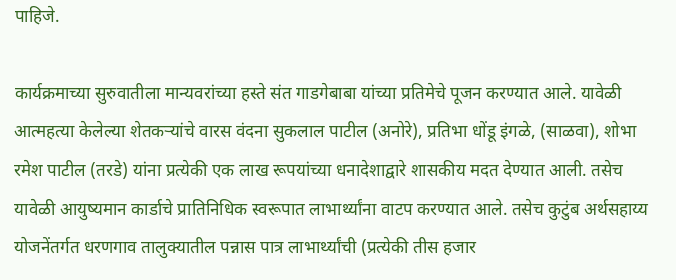पाहिजे.

कार्यक्रमाच्या सुरुवातीला मान्यवरांच्या हस्ते संत गाडगेबाबा यांच्या प्रतिमेचे पूजन करण्यात आले. यावेळी आत्महत्या केलेल्या शेतकऱ्यांचे वारस वंदना सुकलाल पाटील (अनोरे), प्रतिभा धोंडू इंगळे, (साळवा), शोभा रमेश पाटील (तरडे) यांना प्रत्येकी एक लाख रूपयांच्या धनादेशाद्वारे शासकीय मदत देण्यात आली. तसेच यावेळी आयुष्यमान कार्डाचे प्रातिनिधिक स्वरूपात लाभार्थ्यांना वाटप करण्यात आले. तसेच कुटुंब अर्थसहाय्य योजनेंतर्गत धरणगाव तालुक्यातील पन्नास पात्र लाभार्थ्यांची (प्रत्येकी तीस हजार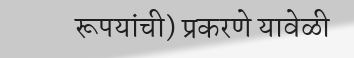रूपयांची) प्रकरणे यावेळी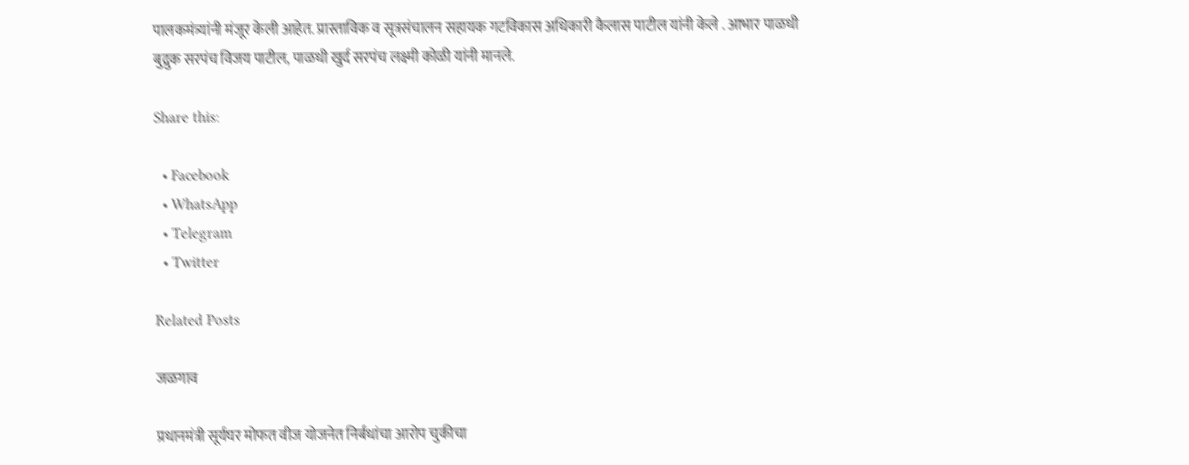पालकमंत्र्यांनी मंजूर केली आहेत. प्रास्ताविक व सूत्रसंचालन सहायक गटविकास अधिकारी कैलास पाटील यांनी केले . आभार पाळधी बुद्रुक सरपंच विजय पाटील, पाळधी खुर्द सरपंच लक्ष्मी कोळी यांनी मानले.

Share this:

  • Facebook
  • WhatsApp
  • Telegram
  • Twitter

Related Posts

जळगाव

प्रधानमंत्री सूर्यघर मोफत वीज योजनेत निर्बंधांचा आरोप चुकीचा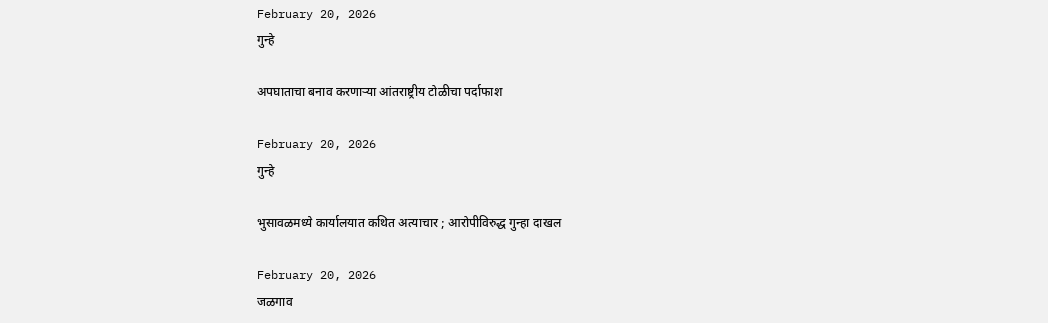February 20, 2026
गुन्हे

अपघाताचा बनाव करणाऱ्या आंतराष्ट्रीय टोळीचा पर्दाफाश

February 20, 2026
गुन्हे

भुसावळमध्ये कार्यालयात कथित अत्याचार ; आरोपीविरुद्ध गुन्हा दाखल

February 20, 2026
जळगाव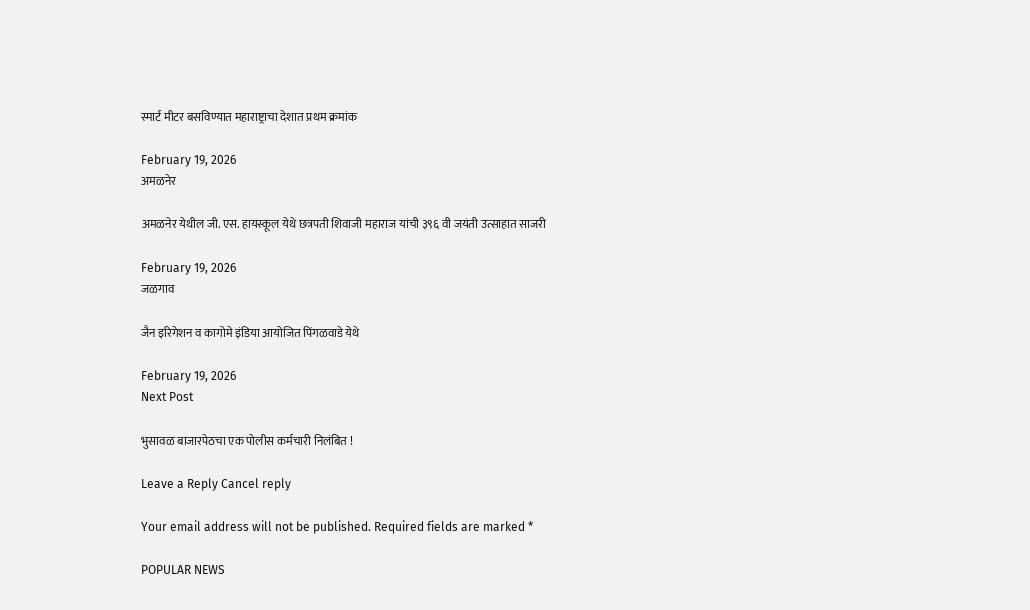स्मार्ट मीटर बसविण्यात महाराष्ट्राचा देशात प्रथम क्रमांक

February 19, 2026
अमळनेर

अमळनेर येथील जी. एस. हायस्कूल येथे छत्रपती शिवाजी महाराज यांची ३९६ वी जयंती उत्साहात साजरी

February 19, 2026
जळगाव

जैन इरिगेशन व कागोमे इंडिया आयोजित पिंगळवाडे येथे

February 19, 2026
Next Post

भुसावळ बाजारपेठचा एक पोलीस कर्मचारी निलंबित !

Leave a Reply Cancel reply

Your email address will not be published. Required fields are marked *

POPULAR NEWS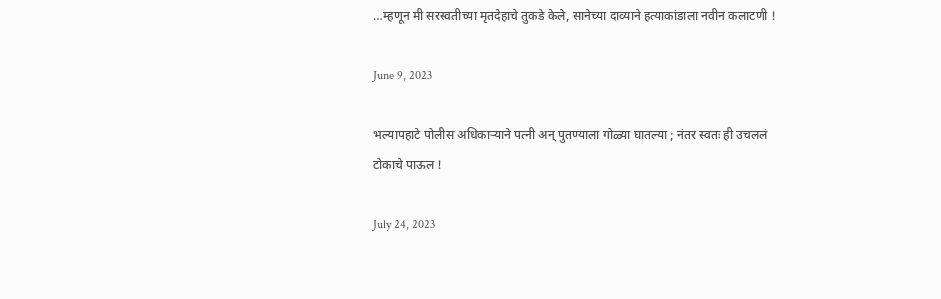…म्हणून मी सरस्वतीच्या मृतदेहाचे तुकडे केले, सानेच्या दाव्याने हत्याकांडाला नवीन कलाटणी !

June 9, 2023

भल्यापहाटे पोलीस अधिकाऱ्याने पत्नी अन् पुतण्याला गोळ्या घातल्या ; नंतर स्वतः ही उचललं टोकाचे पाऊल !

July 24, 2023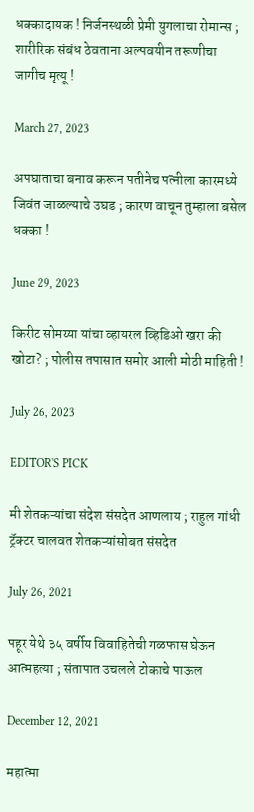धक्कादायक ! निर्जनस्थळी प्रेमी युगलाचा रोमान्स ; शारीरिक संबंध ठेवताना अल्पवयीन तरूणीचा जागीच मृत्यू !

March 27, 2023

अपघाताचा बनाव करून पतीनेच पत्नीला कारमध्ये जिवंत जाळल्याचे उघड ; कारण वाचून तुम्हाला बसेल धक्का !

June 29, 2023

किरीट सोमय्या यांचा व्हायरल व्हिडिओ खरा की खोटा? ; पोलीस तपासात समोर आली मोठी माहिती !

July 26, 2023

EDITOR'S PICK

मी शेतकऱ्यांचा संदेश संसदेत आणलाय ; राहुल गांधी ट्रॅक्टर चालवत शेतकऱ्यांसोबत संसदेत

July 26, 2021

पहूर येथे ३५ वर्षीय विवाहितेची गळफास घेऊन आत्महत्या ; संतापात उचलले टोकाचे पाऊल

December 12, 2021

महात्मा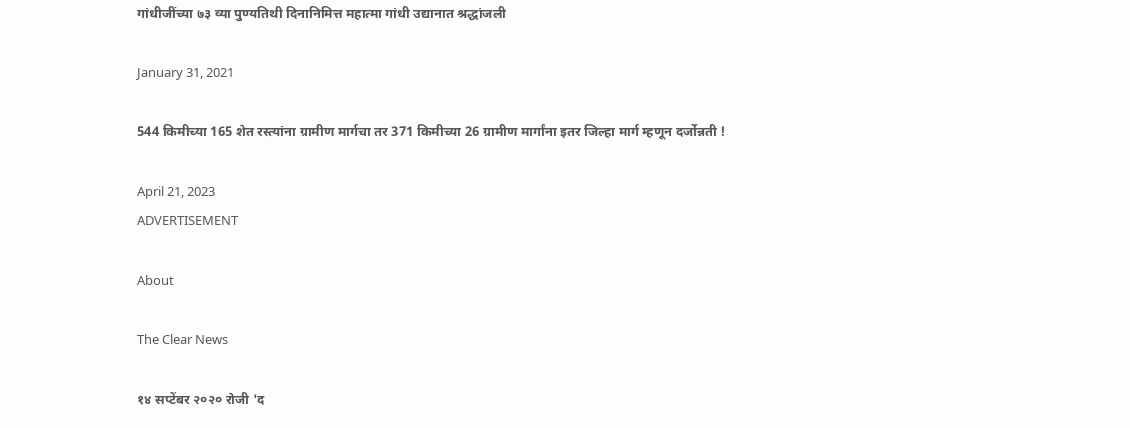गांधीजींच्या ७३ व्या पुण्यतिथी दिनानिमित्त महात्मा गांधी उद्यानात श्रद्धांजली

January 31, 2021

544 किमीच्या 165 शेत रस्त्यांना ग्रामीण मार्गचा तर 371 किमीच्या 26 ग्रामीण मार्गांना इतर जिल्हा मार्ग म्हणून दर्जोन्नती !

April 21, 2023
ADVERTISEMENT

About

The Clear News

१४ सप्टेंबर २०२० रोजी 'द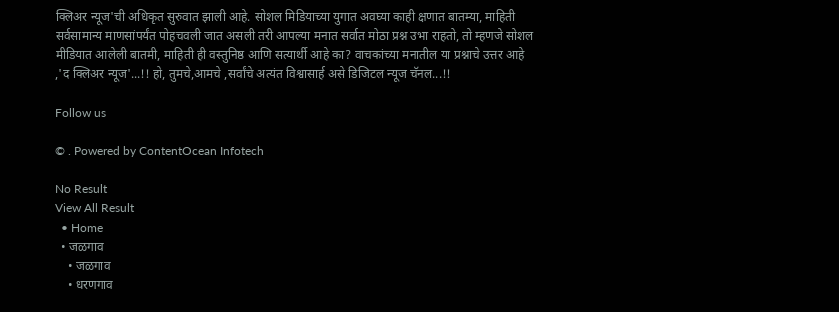क्लिअर न्यूज'ची अधिकृत सुरुवात झाली आहे. सोशल मिडियाच्या युगात अवघ्या काही क्षणात बातम्या, माहिती सर्वसामान्य माणसांपर्यंत पोहचवली जात असली तरी आपल्या मनात सर्वात मोठा प्रश्न उभा राहतो, तो म्हणजे सोशल मीडियात आलेली बातमी, माहिती ही वस्तुनिष्ठ आणि सत्यार्थी आहे का? वाचकांच्या मनातील या प्रश्नाचे उत्तर आहे ,'द क्लिअर न्यूज'...!! हो, तुमचे,आमचे ,सर्वांचे अत्यंत विश्वासार्ह असे डिजिटल न्यूज चॅनल...!!

Follow us

© . Powered by ContentOcean Infotech

No Result
View All Result
  • Home
  • जळगाव
    • जळगाव
    • धरणगाव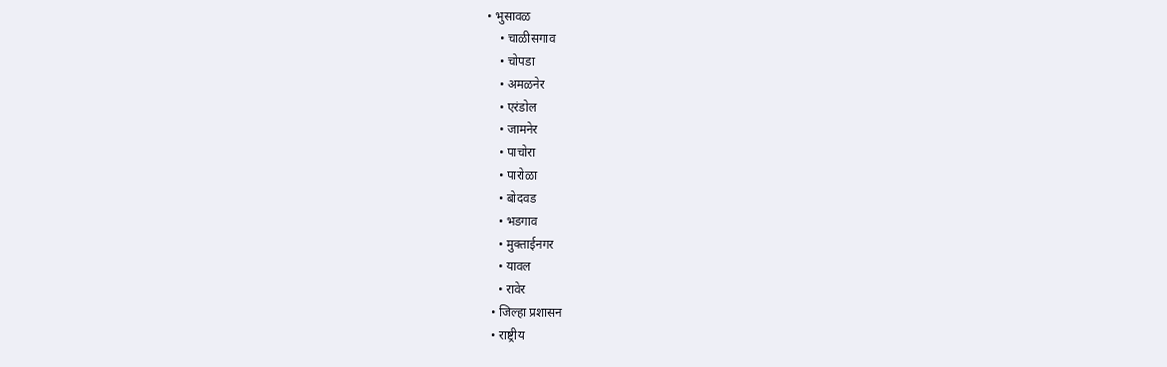• भुसावळ
    • चाळीसगाव
    • चोपडा
    • अमळनेर
    • एरंडोल
    • जामनेर
    • पाचोरा
    • पारोळा
    • बोदवड
    • भडगाव
    • मुक्ताईनगर
    • यावल
    • रावेर
  • जिल्हा प्रशासन
  • राष्ट्रीय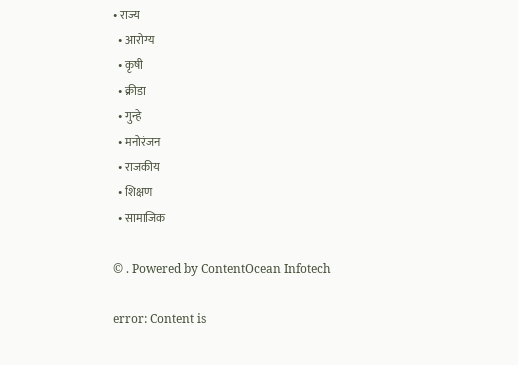• राज्य
  • आरोग्य
  • कृषी
  • क्रीडा
  • गुन्हे
  • मनोरंजन
  • राजकीय
  • शिक्षण
  • सामाजिक

© . Powered by ContentOcean Infotech

error: Content is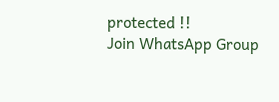protected !!
Join WhatsApp Group